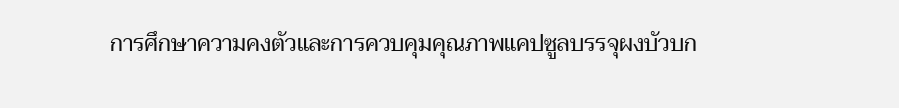การศึกษาความคงตัวและการควบคุมคุณภาพแคปซูลบรรจุผงบัวบก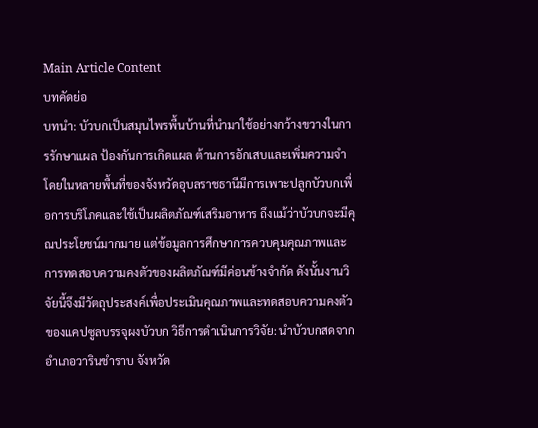Main Article Content
บทคัดย่อ
บทนำ: บัวบกเป็นสมุนไพรพื้นบ้านที่นำมาใช้อย่างกว้างขวางในการรักษาแผล ป้องกันการเกิดแผล ต้านการอักเสบและเพิ่มความจำ โดยในหลายพื้นที่ของจังหวัดอุบลราชธานีมีการเพาะปลูกบัวบกเพื่อการบริโภคและใช้เป็นผลิตภัณฑ์เสริมอาหาร ถึงแม้ว่าบัวบกจะมีคุณประโยชน์มากมาย แต่ข้อมูลการศึกษาการควบคุมคุณภาพและการทดสอบความคงตัวของผลิตภัณฑ์มีค่อนข้างจำกัด ดังนั้นงานวิจัยนี้จึงมีวัตถุประสงค์เพื่อประเมินคุณภาพและทดสอบความคงตัวของแคปซูลบรรจุผงบัวบก วิธีการดำเนินการวิจัย: นำบัวบกสดจากอำเภอวารินชำราบ จังหวัด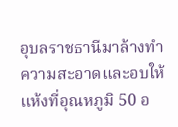อุบลราชธานีมาล้างทำความสะอาดและอบให้แห้งที่อุณหภูมิ 50 อ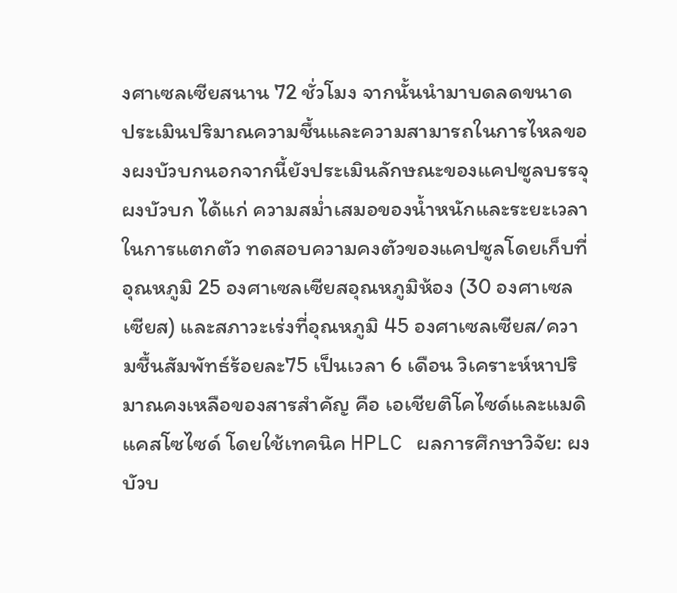งศาเซลเซียสนาน 72 ชั่วโมง จากนั้นนำมาบดลดขนาด ประเมินปริมาณความชื้นและความสามารถในการไหลของผงบัวบกนอกจากนี้ยังประเมินลักษณะของแคปซูลบรรจุผงบัวบก ได้แก่ ความสม่ำเสมอของน้ำหนักและระยะเวลาในการแตกตัว ทดสอบความคงตัวของแคปซูลโดยเก็บที่อุณหภูมิ 25 องศาเซลเซียสอุณหภูมิห้อง (30 องศาเซลเซียส) และสภาวะเร่งที่อุณหภูมิ 45 องศาเซลเซียส/ความชื้นสัมพัทธ์ร้อยละ75 เป็นเวลา 6 เดือน วิเคราะห์หาปริมาณคงเหลือของสารสำคัญ คือ เอเชียติโคไซด์และแมดิแคสโซไซด์ โดยใช้เทคนิค HPLC ผลการศึกษาวิจัย: ผงบัวบ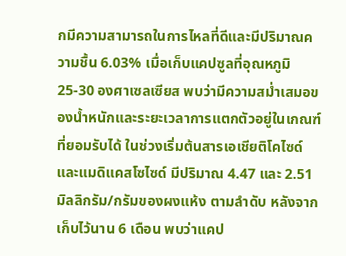กมีความสามารถในการไหลที่ดีและมีปริมาณความชื้น 6.03% เมื่อเก็บแคปซูลที่อุณหภูมิ 25-30 องศาเซลเซียส พบว่ามีความสม่ำเสมอของน้ำหนักและระยะเวลาการแตกตัวอยู่ในเกณฑ์ที่ยอมรับได้ ในช่วงเริ่มต้นสารเอเชียติโคไซด์และแมดิแคสโซไซด์ มีปริมาณ 4.47 และ 2.51 มิลลิกรัม/กรัมของผงแห้ง ตามลำดับ หลังจากเก็บไว้นาน 6 เดือน พบว่าแคป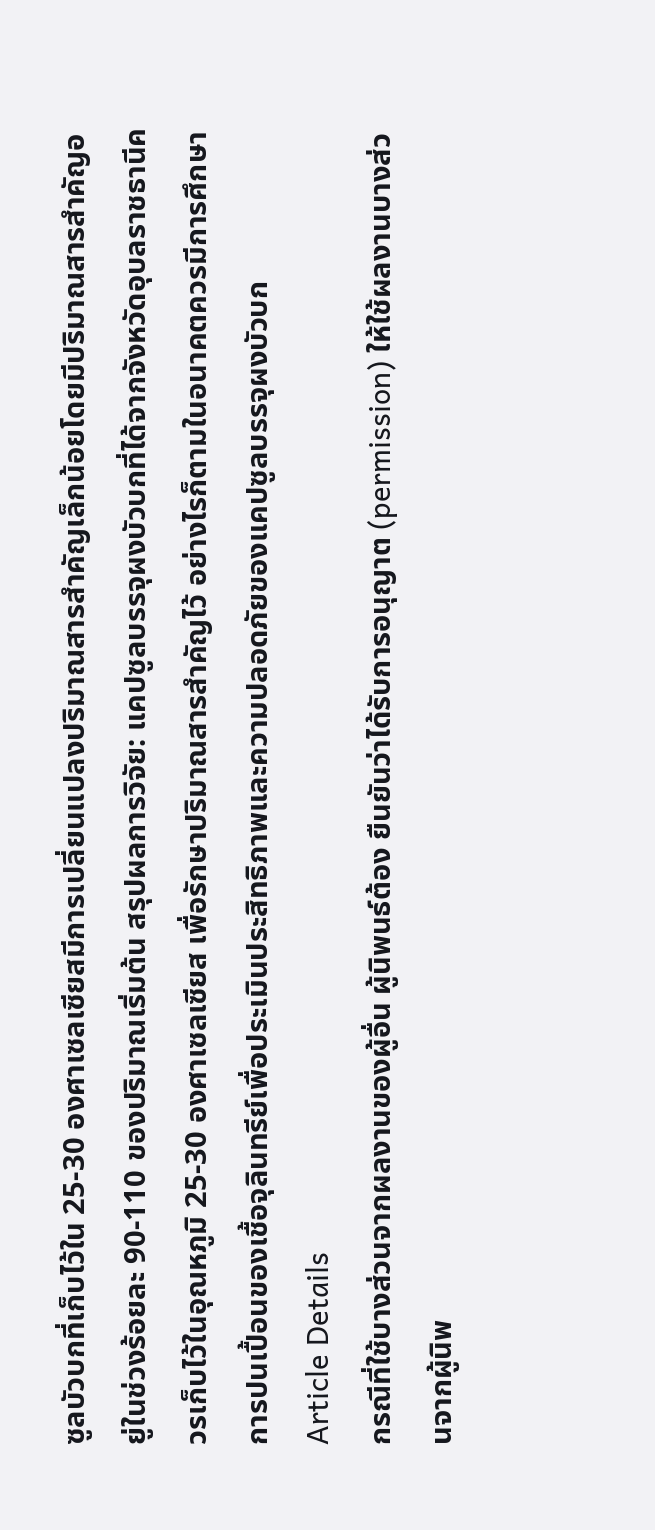ซูลบัวบกที่เก็บไว้ใน 25-30 องศาเซลเซียสมีการเปลี่ยนแปลงปริมาณสารสำคัญเล็กน้อยโดยมีปริมาณสารสำคัญอยู่ในช่วงร้อยละ 90-110 ของปริมาณเริ่มต้น สรุปผลการวิจัย: แคปซูลบรรจุผงบัวบกที่ได้จากจังหวัดอุบลราชธานีควรเก็บไว้ในอุณหภูมิ 25-30 องศาเซลเซียส เพื่อรักษาปริมาณสารสำคัญไว้ อย่างไรก็ตามในอนาคตควรมีการศึกษาการปนเปื้อนของเชื้อจุลินทรีย์เพื่อประเมินประสิทธิภาพและความปลอดภัยของแคปซูลบรรจุผงบัวบก
Article Details
กรณีที่ใช้บางส่วนจากผลงานของผู้อื่น ผู้นิพนธ์ต้อง ยืนยันว่าได้รับการอนุญาต (permission) ให้ใช้ผลงานบางส่วนจากผู้นิพ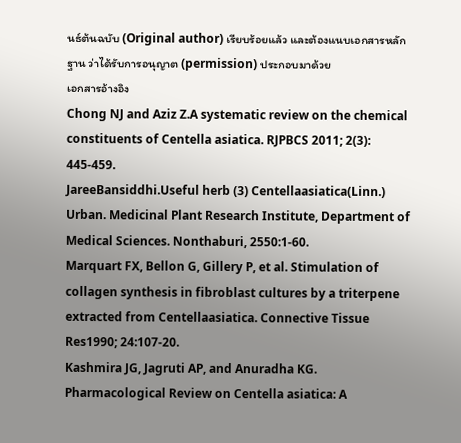นธ์ต้นฉบับ (Original author) เรียบร้อยแล้ว และต้องแนบเอกสารหลักฐาน ว่าได้รับการอนุญาต (permission) ประกอบมาด้วย
เอกสารอ้างอิง
Chong NJ and Aziz Z.A systematic review on the chemical constituents of Centella asiatica. RJPBCS 2011; 2(3): 445-459.
JareeBansiddhi.Useful herb (3) Centellaasiatica(Linn.) Urban. Medicinal Plant Research Institute, Department of Medical Sciences. Nonthaburi, 2550:1-60.
Marquart FX, Bellon G, Gillery P, et al. Stimulation of collagen synthesis in fibroblast cultures by a triterpene extracted from Centellaasiatica. Connective Tissue Res1990; 24:107-20.
Kashmira JG, Jagruti AP, and Anuradha KG. Pharmacological Review on Centella asiatica: A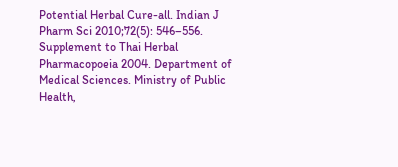Potential Herbal Cure-all. Indian J Pharm Sci 2010;72(5): 546–556.
Supplement to Thai Herbal Pharmacopoeia 2004. Department of Medical Sciences. Ministry of Public Health,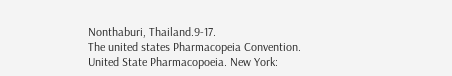Nonthaburi, Thailand.9-17.
The united states Pharmacopeia Convention. United State Pharmacopoeia. New York: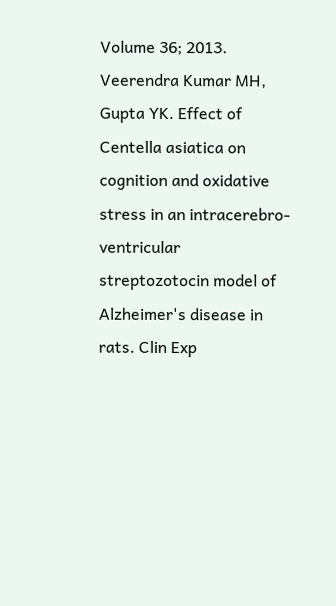Volume 36; 2013.
Veerendra Kumar MH, Gupta YK. Effect of Centella asiatica on cognition and oxidative stress in an intracerebro-ventricular streptozotocin model of Alzheimer's disease in rats. Clin Exp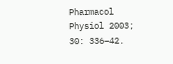Pharmacol Physiol 2003; 30: 336–42.